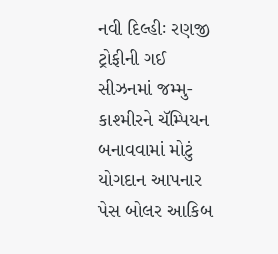નવી દિલ્હીઃ રણજી ટ્રોફીની ગઈ સીઝનમાં જમ્મુ-કાશ્મીરને ચૅમ્પિયન બનાવવામાં મોટું યોગદાન આપનાર પેસ બોલર આકિબ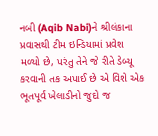નબી (Aqib Nabi)ને શ્રીલંકાના પ્રવાસથી ટીમ ઇન્ડિયામાં પ્રવેશ મળ્યો છે, પરંતુ તેને જે રીતે ડેબ્યૂ કરવાની તક અપાઈ છે એ વિશે એક ભૂતપૂર્વ ખેલાડીનો જુદો જ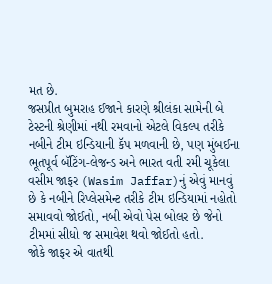મત છે.
જસપ્રીત બુમરાહ ઈજાને કારણે શ્રીલંકા સામેની બે ટેસ્ટની શ્રેણીમાં નથી રમવાનો એટલે વિકલ્પ તરીકે નબીને ટીમ ઇન્ડિયાની કૅપ મળવાની છે, પણ મુંબઈના ભૂતપૂર્વ બૅટિંગ-લેજન્ડ અને ભારત વતી રમી ચૂકેલા વસીમ જાફર (Wasim Jaffar)નું એવું માનવું છે કે નબીને રિપ્લેસમેન્ટ તરીકે ટીમ ઇન્ડિયામાં નહોતો સમાવવો જોઈતો, નબી એવો પેસ બોલર છે જેનો ટીમમાં સીધો જ સમાવેશ થવો જોઈતો હતો.
જોકે જાફર એ વાતથી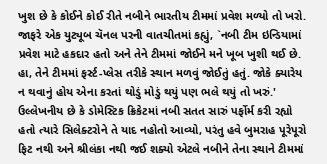ખુશ છે કે કોઈને કોઈ રીતે નબીને ભારતીય ટીમમાં પ્રવેશ મળ્યો તો ખરો. જાફરે એક યુટ્યૂબ ચૅનલ પરની વાતચીતમાં કહ્યું, `નબી ટીમ ઇન્ડિયામાં પ્રવેશ માટે હકદાર હતો અને તેને ટીમમાં જોઈને મને ખૂબ ખુશી થઈ છે. હા, તેને ટીમમાં ફર્સ્ટ-પ્લેસ તરીકે સ્થાન મળવું જોઈતું હતું. જોકે ક્યારેય ન થવાનું હોય એના કરતાં થોડું મોડું થયું પણ ભલે થયું તો ખરું.'
ઉલ્લેખનીય છે કે ડોમેસ્ટિક ક્રિકેટમાં નબી સતત સારું પર્ફોર્મ કરી રહ્યો હતો ત્યારે સિલેક્ટરોને તે યાદ નહોતો આવ્યો, પરંતુ હવે બુમરાહ પૂરેપૂરો ફિટ નથી અને શ્રીલંકા નથી જઈ શક્યો એટલે નબીને તેના સ્થાને ટીમમાં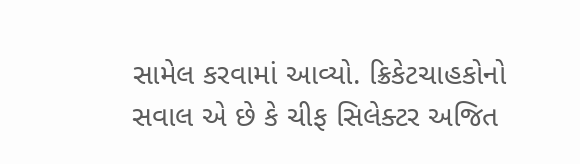સામેલ કરવામાં આવ્યો. ક્રિકેટચાહકોનો સવાલ એ છે કે ચીફ સિલેક્ટર અજિત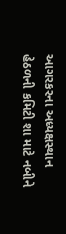આગરકરના અધ્યક્ષસ્થાન હેઠળની કમિટી શા માટે નબીને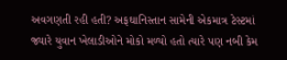અવગણતી રહી હતી? અફઘાનિસ્તાન સામેની એકમાત્ર ટેસ્ટમાં જ્યારે યુવાન ખેલાડીઓને મોકો મળ્યો હતો ત્યારે પણ નબી કેમ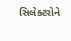સિલેક્ટરોને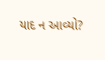યાદ ન આવ્યો?